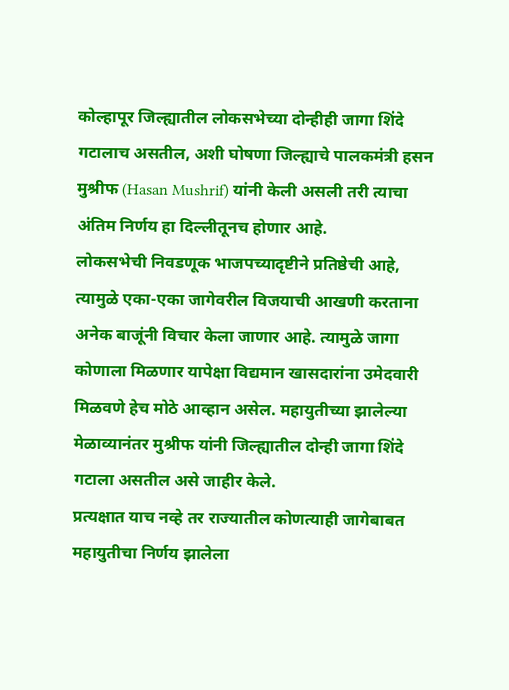कोल्हापूर जिल्ह्यातील लोकसभेच्या दोन्हीही जागा शिंदे गटालाच असतील, अशी घोषणा जिल्ह्याचे पालकमंत्री हसन मुश्रीफ (Hasan Mushrif) यांनी केली असली तरी त्याचा अंतिम निर्णय हा दिल्लीतूनच होणार आहे.
लोकसभेची निवडणूक भाजपच्यादृष्टीने प्रतिष्ठेची आहे, त्यामुळे एका-एका जागेवरील विजयाची आखणी करताना अनेक बाजूंनी विचार केला जाणार आहे. त्यामुळे जागा कोणाला मिळणार यापेक्षा विद्यमान खासदारांना उमेदवारी मिळवणे हेच मोठे आव्हान असेल. महायुतीच्या झालेल्या मेळाव्यानंतर मुश्रीफ यांनी जिल्ह्यातील दोन्ही जागा शिंदे गटाला असतील असे जाहीर केले.
प्रत्यक्षात याच नव्हे तर राज्यातील कोणत्याही जागेबाबत महायुतीचा निर्णय झालेला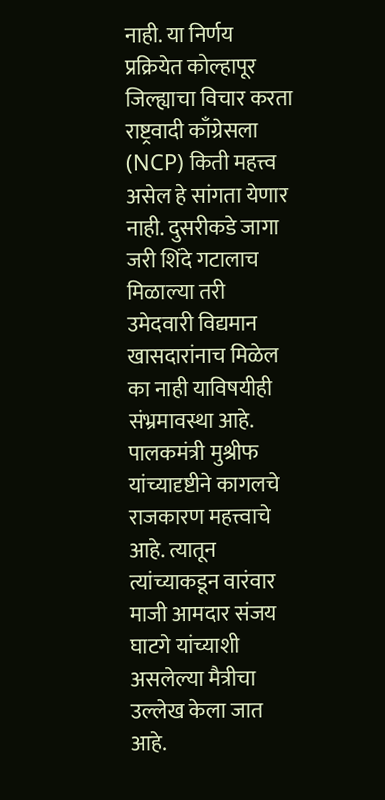नाही. या निर्णय प्रक्रियेत कोल्हापूर जिल्ह्याचा विचार करता राष्ट्रवादी काँग्रेसला (NCP) किती महत्त्व असेल हे सांगता येणार नाही. दुसरीकडे जागा जरी शिंदे गटालाच मिळाल्या तरी उमेदवारी विद्यमान खासदारांनाच मिळेल का नाही याविषयीही संभ्रमावस्था आहे.
पालकमंत्री मुश्रीफ यांच्यादृष्टीने कागलचे राजकारण महत्त्वाचे आहे. त्यातून त्यांच्याकडून वारंवार माजी आमदार संजय घाटगे यांच्याशी असलेल्या मैत्रीचा उल्लेख केला जात आहे.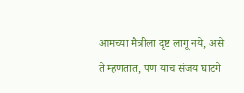आमच्या मैत्रीला दृष्ट लागू नये, असे ते म्हणतात, पण याच संजय घाटगे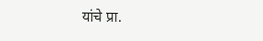यांचे प्रा.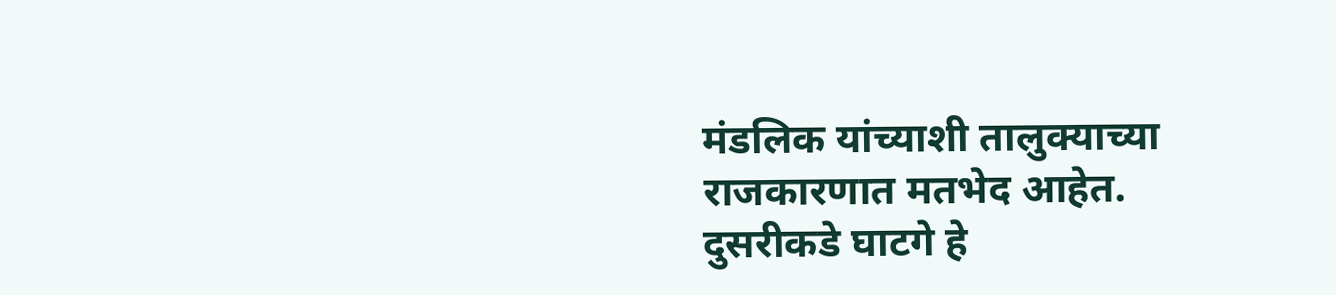मंडलिक यांच्याशी तालुक्याच्या राजकारणात मतभेद आहेत.
दुसरीकडे घाटगे हे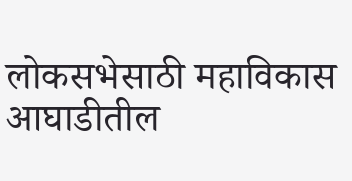लोकसभेसाठी महाविकास आघाडीतील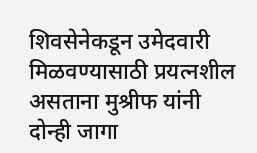शिवसेनेकडून उमेदवारी मिळवण्यासाठी प्रयत्नशील असताना मुश्रीफ यांनी दोन्ही जागा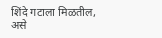शिंदे गटाला मिळतील, असे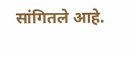सांगितले आहे.